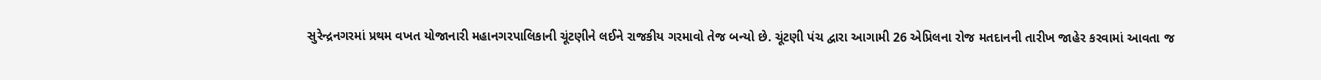સુરેન્દ્રનગરમાં પ્રથમ વખત યોજાનારી મહાનગરપાલિકાની ચૂંટણીને લઈને રાજકીય ગરમાવો તેજ બન્યો છે. ચૂંટણી પંચ દ્વારા આગામી 26 એપ્રિલના રોજ મતદાનની તારીખ જાહેર કરવામાં આવતા જ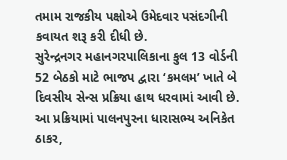તમામ રાજકીય પક્ષોએ ઉમેદવાર પસંદગીની કવાયત શરૂ કરી દીધી છે.
સુરેન્દ્રનગર મહાનગરપાલિકાના કુલ 13 વોર્ડની 52 બેઠકો માટે ભાજપ દ્વારા ‘કમલમ’ ખાતે બે દિવસીય સેન્સ પ્રક્રિયા હાથ ધરવામાં આવી છે.
આ પ્રક્રિયામાં પાલનપુરના ધારાસભ્ય અનિકેત ઠાકર,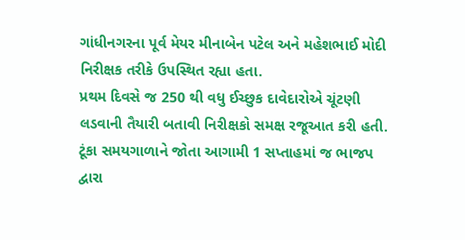ગાંધીનગરના પૂર્વ મેયર મીનાબેન પટેલ અને મહેશભાઈ મોદી નિરીક્ષક તરીકે ઉપસ્થિત રહ્યા હતા.
પ્રથમ દિવસે જ 250 થી વધુ ઈચ્છુક દાવેદારોએ ચૂંટણી લડવાની તૈયારી બતાવી નિરીક્ષકો સમક્ષ રજૂઆત કરી હતી. ટૂંકા સમયગાળાને જોતા આગામી 1 સપ્તાહમાં જ ભાજપ દ્વારા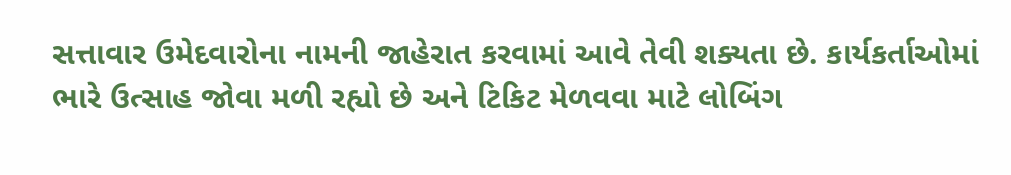સત્તાવાર ઉમેદવારોના નામની જાહેરાત કરવામાં આવે તેવી શક્યતા છે. કાર્યકર્તાઓમાં ભારે ઉત્સાહ જોવા મળી રહ્યો છે અને ટિકિટ મેળવવા માટે લોબિંગ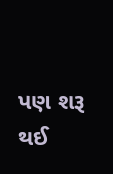પણ શરૂ થઈ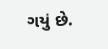ગયું છે.